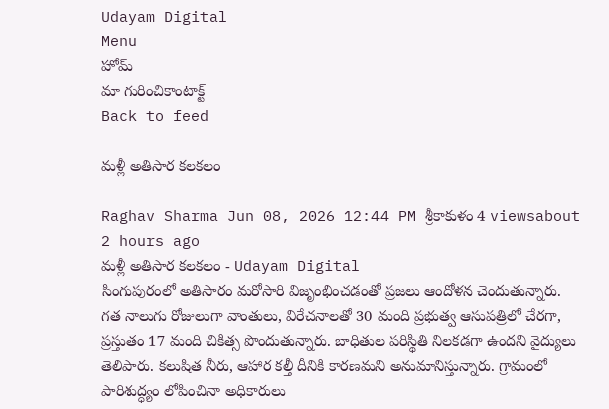Udayam Digital
Menu
హోమ్
మా గురించికాంటాక్ట్
Back to feed

మళ్లీ అతిసార కలకలం

Raghav Sharma Jun 08, 2026 12:44 PM శ్రీకాకుళం 4 viewsabout 2 hours ago
మళ్లీ అతిసార కలకలం - Udayam Digital
సింగుపురంలో అతిసారం మరోసారి విజృంభించడంతో ప్రజలు ఆందోళన చెందుతున్నారు. గత నాలుగు రోజులుగా వాంతులు, విరేచనాలతో 30 మంది ప్రభుత్వ ఆసుపత్రిలో చేరగా, ప్రస్తుతం 17 మంది చికిత్స పొందుతున్నారు. బాధితుల పరిస్థితి నిలకడగా ఉందని వైద్యులు తెలిపారు. కలుషిత నీరు, ఆహార కల్తీ దీనికి కారణమని అనుమానిస్తున్నారు. గ్రామంలో పారిశుద్ధ్యం లోపించినా అధికారులు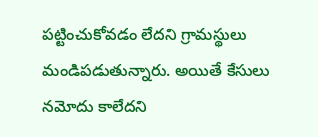పట్టించుకోవడం లేదని గ్రామస్థులు మండిపడుతున్నారు. అయితే కేసులు నమోదు కాలేదని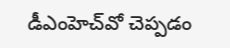డీఎంహెచ్‌వో చెప్పడం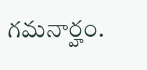గమనార్హం.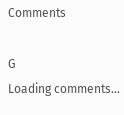Comments

G
Loading comments...